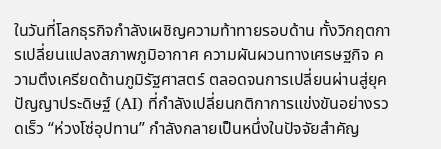ในวันที่โลกธุรกิจกำลังเผชิญความท้าทายรอบด้าน ทั้งวิกฤตการเปลี่ยนแปลงสภาพภูมิอากาศ ความผันผวนทางเศรษฐกิจ ความตึงเครียดด้านภูมิรัฐศาสตร์ ตลอดจนการเปลี่ยนผ่านสู่ยุคปัญญาประดิษฐ์ (AI) ที่กำลังเปลี่ยนกติกาการแข่งขันอย่างรวดเร็ว “ห่วงโซ่อุปทาน” กำลังกลายเป็นหนึ่งในปัจจัยสำคัญ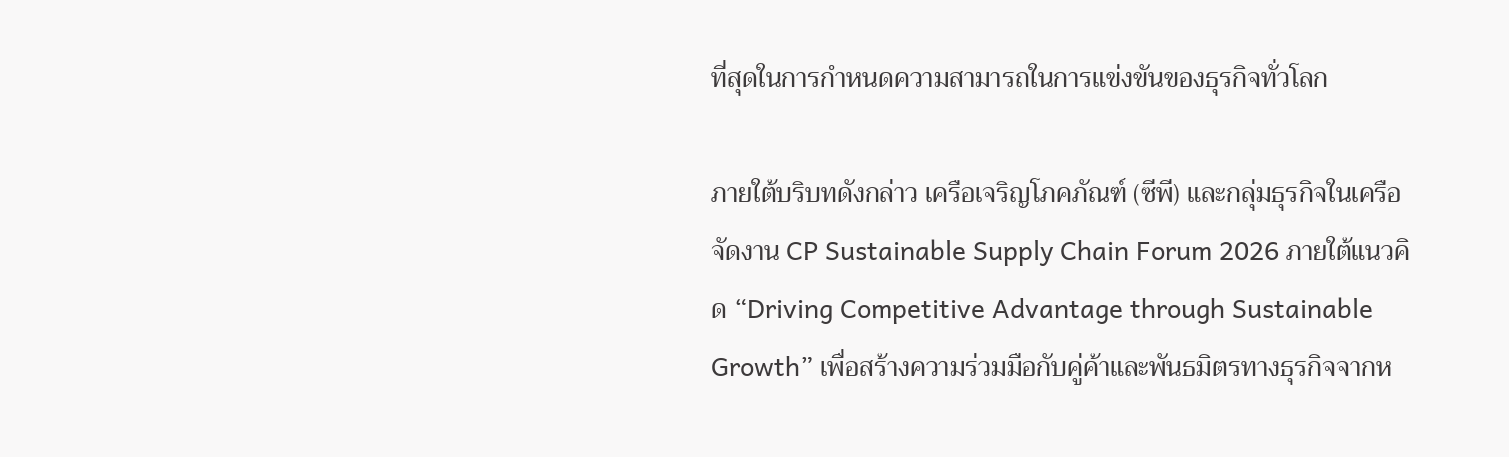ที่สุดในการกำหนดความสามารถในการแข่งขันของธุรกิจทั่วโลก

ภายใต้บริบทดังกล่าว เครือเจริญโภคภัณฑ์ (ซีพี) และกลุ่มธุรกิจในเครือ จัดงาน CP Sustainable Supply Chain Forum 2026 ภายใต้แนวคิด “Driving Competitive Advantage through Sustainable Growth” เพื่อสร้างความร่วมมือกับคู่ค้าและพันธมิตรทางธุรกิจจากห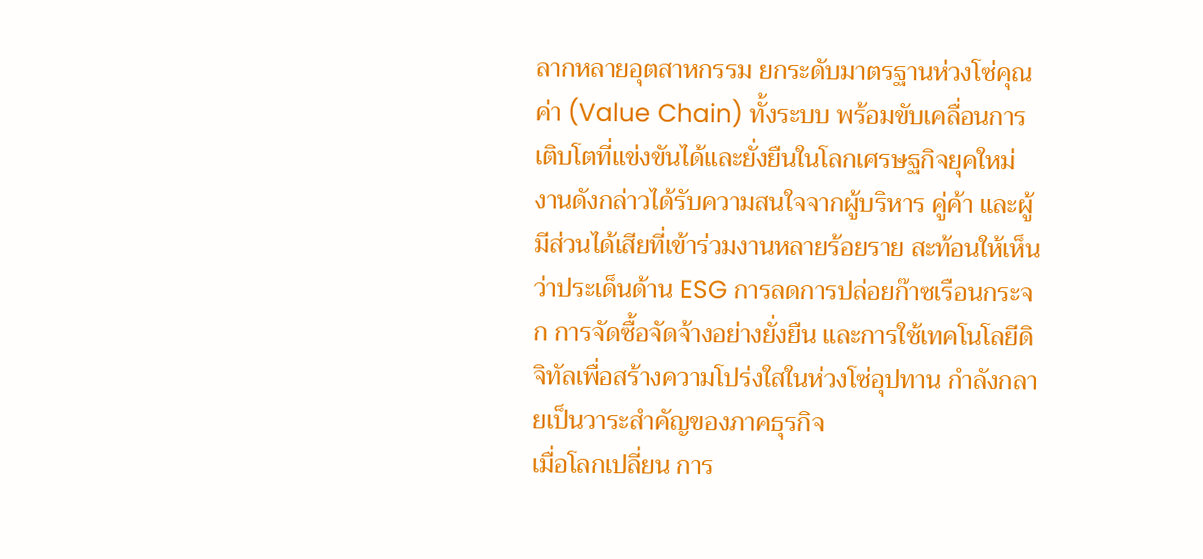ลากหลายอุตสาหกรรม ยกระดับมาตรฐานห่วงโซ่คุณค่า (Value Chain) ทั้งระบบ พร้อมขับเคลื่อนการเติบโตที่แข่งขันได้และยั่งยืนในโลกเศรษฐกิจยุคใหม่
งานดังกล่าวได้รับความสนใจจากผู้บริหาร คู่ค้า และผู้มีส่วนได้เสียที่เข้าร่วมงานหลายร้อยราย สะท้อนให้เห็นว่าประเด็นด้าน ESG การลดการปล่อยก๊าซเรือนกระจก การจัดซื้อจัดจ้างอย่างยั่งยืน และการใช้เทคโนโลยีดิจิทัลเพื่อสร้างความโปร่งใสในห่วงโซ่อุปทาน กำลังกลายเป็นวาระสำคัญของภาคธุรกิจ
เมื่อโลกเปลี่ยน การ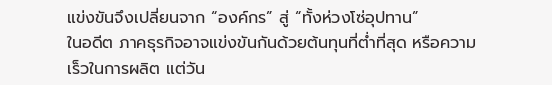แข่งขันจึงเปลี่ยนจาก “องค์กร” สู่ “ทั้งห่วงโซ่อุปทาน”
ในอดีต ภาคธุรกิจอาจแข่งขันกันด้วยต้นทุนที่ต่ำที่สุด หรือความเร็วในการผลิต แต่วัน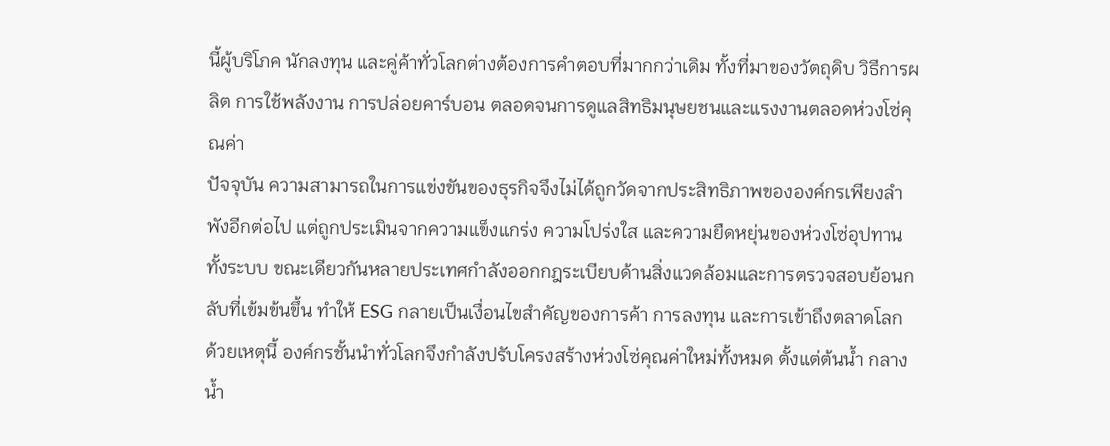นี้ผู้บริโภค นักลงทุน และคู่ค้าทั่วโลกต่างต้องการคำตอบที่มากกว่าเดิม ทั้งที่มาของวัตถุดิบ วิธีการผลิต การใช้พลังงาน การปล่อยคาร์บอน ตลอดจนการดูแลสิทธิมนุษยชนและแรงงานตลอดห่วงโซ่คุณค่า
ปัจจุบัน ความสามารถในการแข่งขันของธุรกิจจึงไม่ได้ถูกวัดจากประสิทธิภาพขององค์กรเพียงลำพังอีกต่อไป แต่ถูกประเมินจากความแข็งแกร่ง ความโปร่งใส และความยืดหยุ่นของห่วงโซ่อุปทานทั้งระบบ ขณะเดียวกันหลายประเทศกำลังออกกฎระเบียบด้านสิ่งแวดล้อมและการตรวจสอบย้อนกลับที่เข้มข้นขึ้น ทำให้ ESG กลายเป็นเงื่อนไขสำคัญของการค้า การลงทุน และการเข้าถึงตลาดโลก
ด้วยเหตุนี้ องค์กรชั้นนำทั่วโลกจึงกำลังปรับโครงสร้างห่วงโซ่คุณค่าใหม่ทั้งหมด ตั้งแต่ต้นน้ำ กลางน้ำ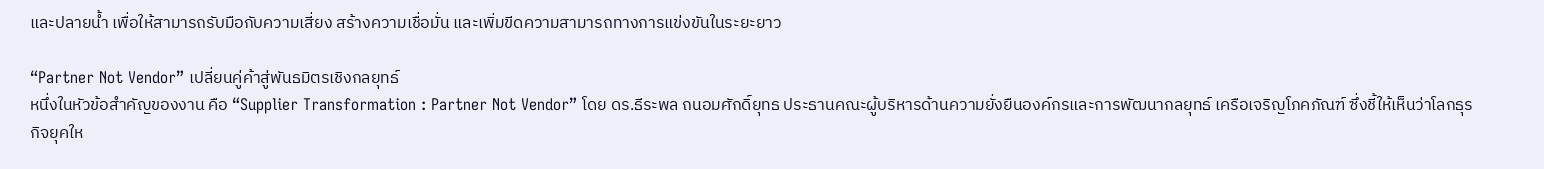และปลายน้ำ เพื่อให้สามารถรับมือกับความเสี่ยง สร้างความเชื่อมั่น และเพิ่มขีดความสามารถทางการแข่งขันในระยะยาว

“Partner Not Vendor” เปลี่ยนคู่ค้าสู่พันธมิตรเชิงกลยุทธ์
หนึ่งในหัวข้อสำคัญของงาน คือ “Supplier Transformation : Partner Not Vendor” โดย ดร.ธีระพล ถนอมศักดิ์ยุทธ ประธานคณะผู้บริหารด้านความยั่งยืนองค์กรและการพัฒนากลยุทธ์ เครือเจริญโภคภัณฑ์ ซึ่งชี้ให้เห็นว่าโลกธุรกิจยุคให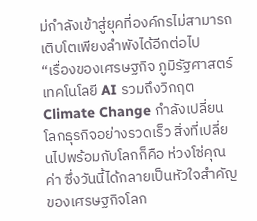ม่กำลังเข้าสู่ยุคที่องค์กรไม่สามารถเติบโตเพียงลำพังได้อีกต่อไป
“เรื่องของเศรษฐกิจ ภูมิรัฐศาสตร์ เทคโนโลยี AI รวมถึงวิกฤต Climate Change กำลังเปลี่ยนโลกธุรกิจอย่างรวดเร็ว สิ่งที่เปลี่ยนไปพร้อมกับโลกก็คือ ห่วงโซ่คุณค่า ซึ่งวันนี้ได้กลายเป็นหัวใจสำคัญของเศรษฐกิจโลก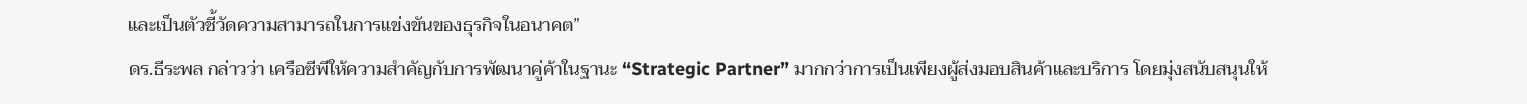และเป็นตัวชี้วัดความสามารถในการแข่งขันของธุรกิจในอนาคต”
ดร.ธีระพล กล่าวว่า เครือซีพีให้ความสำคัญกับการพัฒนาคู่ค้าในฐานะ “Strategic Partner” มากกว่าการเป็นเพียงผู้ส่งมอบสินค้าและบริการ โดยมุ่งสนับสนุนให้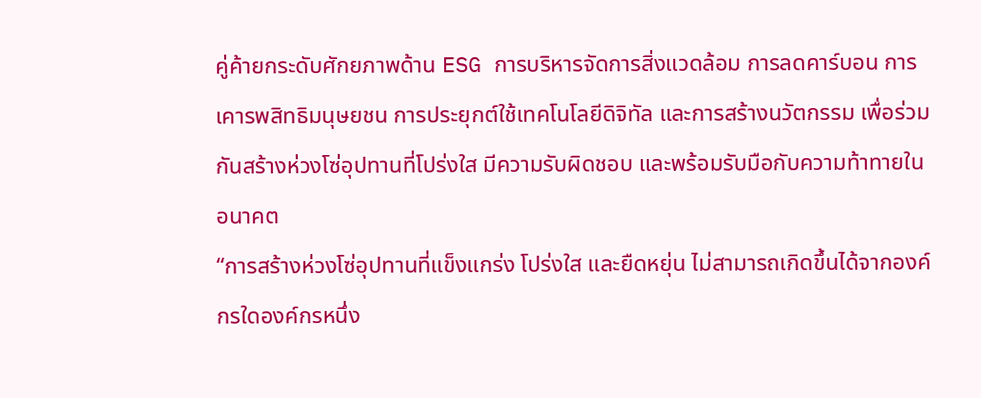คู่ค้ายกระดับศักยภาพด้าน ESG การบริหารจัดการสิ่งแวดล้อม การลดคาร์บอน การเคารพสิทธิมนุษยชน การประยุกต์ใช้เทคโนโลยีดิจิทัล และการสร้างนวัตกรรม เพื่อร่วมกันสร้างห่วงโซ่อุปทานที่โปร่งใส มีความรับผิดชอบ และพร้อมรับมือกับความท้าทายในอนาคต
“การสร้างห่วงโซ่อุปทานที่แข็งแกร่ง โปร่งใส และยืดหยุ่น ไม่สามารถเกิดขึ้นได้จากองค์กรใดองค์กรหนึ่ง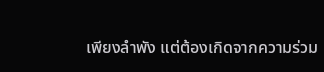เพียงลำพัง แต่ต้องเกิดจากความร่วม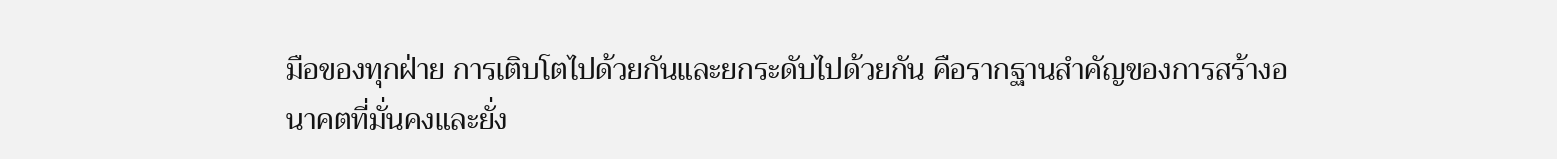มือของทุกฝ่าย การเติบโตไปด้วยกันและยกระดับไปด้วยกัน คือรากฐานสำคัญของการสร้างอนาคตที่มั่นคงและยั่ง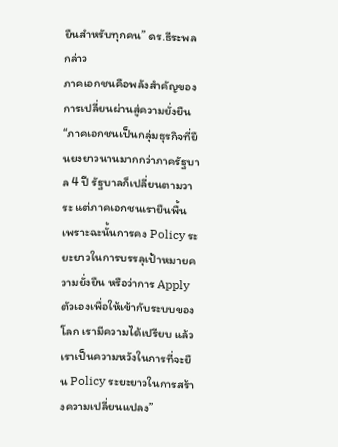ยืนสำหรับทุกคน” ดร.ธีระพล กล่าว
ภาคเอกชนคือพลังสำคัญของการเปลี่ยนผ่านสู่ความยั่งยืน
“ภาคเอกชนเป็นกลุ่มธุรกิจที่ยืนยงยาวนานมากกว่าภาครัฐบาล 4 ปี รัฐบาลก็เปลี่ยนตามวาระ แต่ภาคเอกชนเรายืนพื้น เพราะฉะนั้นการคง Policy ระยะยาวในการบรรลุเป้าหมายความยั่งยืน หรือว่าการ Apply ตัวเองเพื่อให้เข้ากับระบบของโลก เรามีความได้เปรียบ แล้วเราเป็นความหวังในการที่จะยืน Policy ระยะยาวในการสร้างความเปลี่ยนแปลง”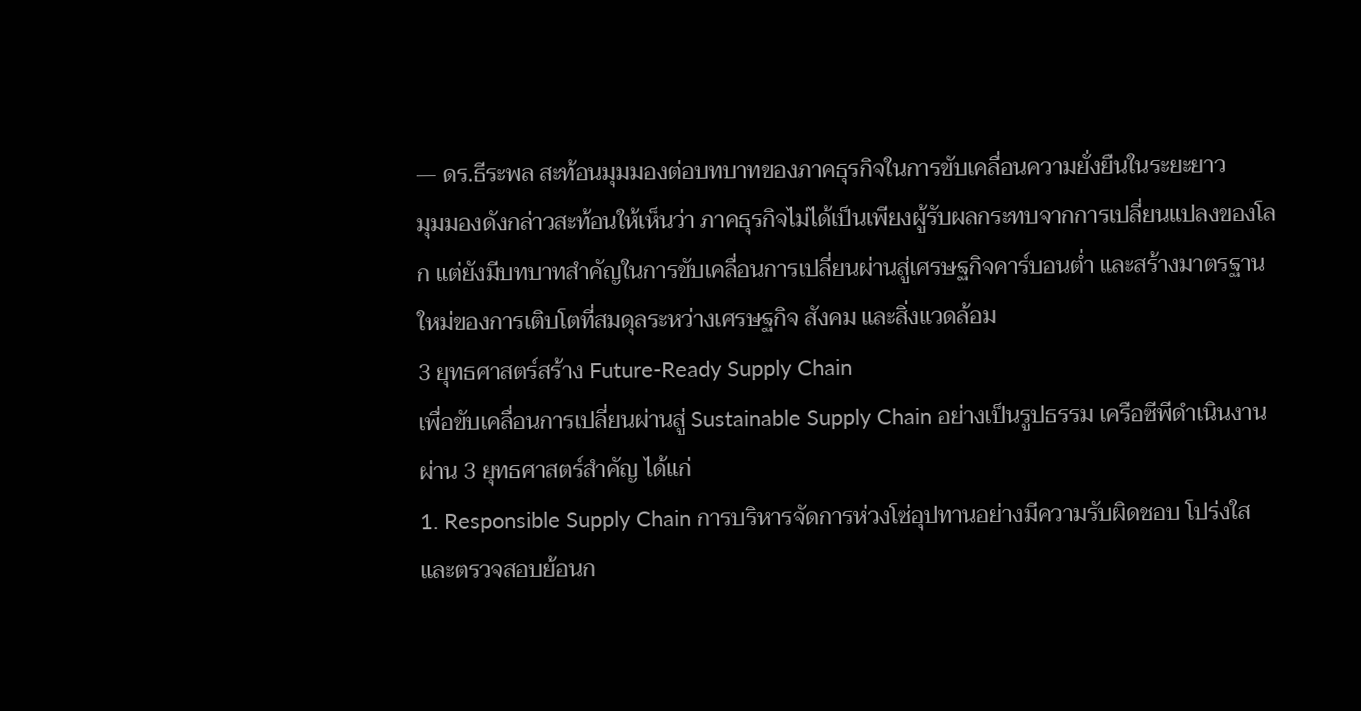— ดร.ธีระพล สะท้อนมุมมองต่อบทบาทของภาคธุรกิจในการขับเคลื่อนความยั่งยืนในระยะยาว
มุมมองดังกล่าวสะท้อนให้เห็นว่า ภาคธุรกิจไม่ได้เป็นเพียงผู้รับผลกระทบจากการเปลี่ยนแปลงของโลก แต่ยังมีบทบาทสำคัญในการขับเคลื่อนการเปลี่ยนผ่านสู่เศรษฐกิจคาร์บอนต่ำ และสร้างมาตรฐานใหม่ของการเติบโตที่สมดุลระหว่างเศรษฐกิจ สังคม และสิ่งแวดล้อม
3 ยุทธศาสตร์สร้าง Future-Ready Supply Chain
เพื่อขับเคลื่อนการเปลี่ยนผ่านสู่ Sustainable Supply Chain อย่างเป็นรูปธรรม เครือซีพีดำเนินงานผ่าน 3 ยุทธศาสตร์สำคัญ ได้แก่
1. Responsible Supply Chain การบริหารจัดการห่วงโซ่อุปทานอย่างมีความรับผิดชอบ โปร่งใส และตรวจสอบย้อนก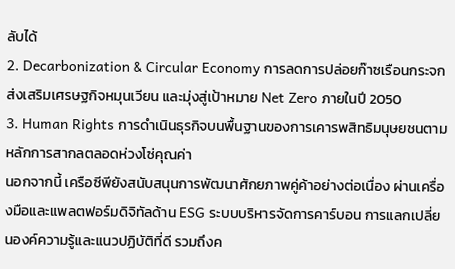ลับได้
2. Decarbonization & Circular Economy การลดการปล่อยก๊าซเรือนกระจก ส่งเสริมเศรษฐกิจหมุนเวียน และมุ่งสู่เป้าหมาย Net Zero ภายในปี 2050
3. Human Rights การดำเนินธุรกิจบนพื้นฐานของการเคารพสิทธิมนุษยชนตามหลักการสากลตลอดห่วงโซ่คุณค่า
นอกจากนี้ เครือซีพียังสนับสนุนการพัฒนาศักยภาพคู่ค้าอย่างต่อเนื่อง ผ่านเครื่องมือและแพลตฟอร์มดิจิทัลด้าน ESG ระบบบริหารจัดการคาร์บอน การแลกเปลี่ยนองค์ความรู้และแนวปฏิบัติที่ดี รวมถึงค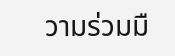วามร่วมมื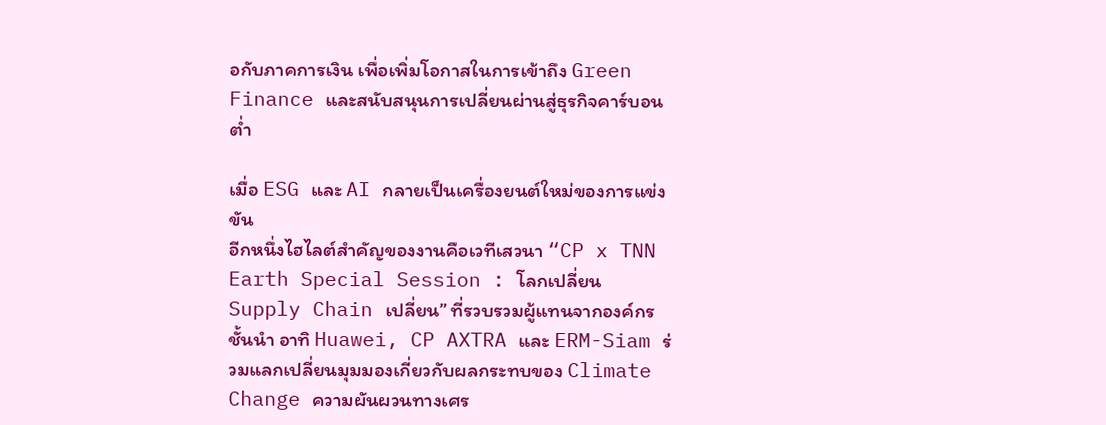อกับภาคการเงิน เพื่อเพิ่มโอกาสในการเข้าถึง Green Finance และสนับสนุนการเปลี่ยนผ่านสู่ธุรกิจคาร์บอนต่ำ

เมื่อ ESG และ AI กลายเป็นเครื่องยนต์ใหม่ของการแข่งขัน
อีกหนึ่งไฮไลต์สำคัญของงานคือเวทีเสวนา “CP x TNN Earth Special Session : โลกเปลี่ยน Supply Chain เปลี่ยน” ที่รวบรวมผู้แทนจากองค์กรชั้นนำ อาทิ Huawei, CP AXTRA และ ERM-Siam ร่วมแลกเปลี่ยนมุมมองเกี่ยวกับผลกระทบของ Climate Change ความผันผวนทางเศร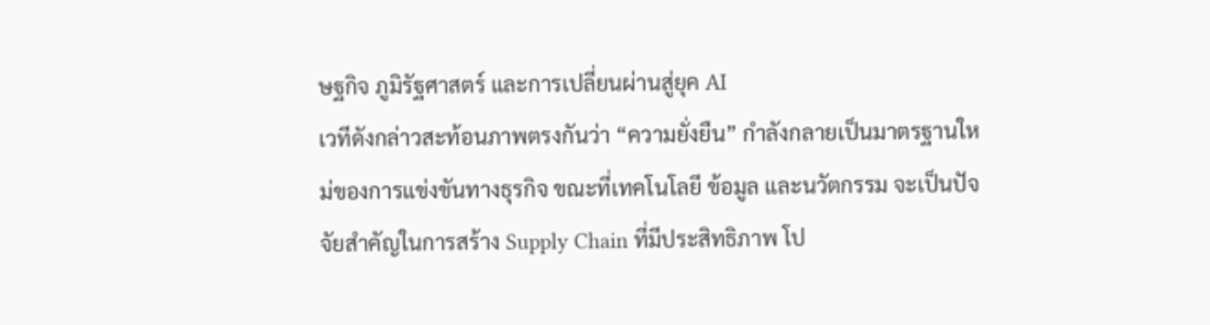ษฐกิจ ภูมิรัฐศาสตร์ และการเปลี่ยนผ่านสู่ยุค AI
เวทีดังกล่าวสะท้อนภาพตรงกันว่า “ความยั่งยืน” กำลังกลายเป็นมาตรฐานใหม่ของการแข่งขันทางธุรกิจ ขณะที่เทคโนโลยี ข้อมูล และนวัตกรรม จะเป็นปัจจัยสำคัญในการสร้าง Supply Chain ที่มีประสิทธิภาพ โป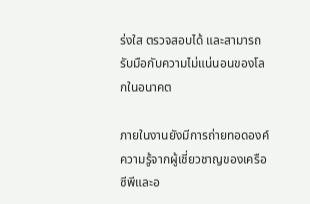ร่งใส ตรวจสอบได้ และสามารถรับมือกับความไม่แน่นอนของโลกในอนาคต

ภายในงานยังมีการถ่ายทอดองค์ความรู้จากผู้เชี่ยวชาญของเครือซีพีและอ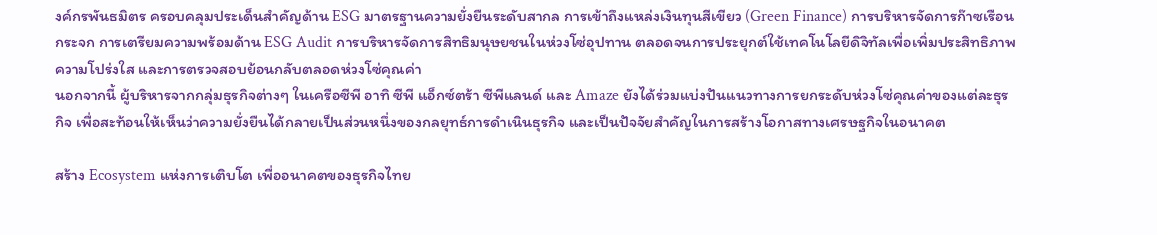งค์กรพันธมิตร ครอบคลุมประเด็นสำคัญด้าน ESG มาตรฐานความยั่งยืนระดับสากล การเข้าถึงแหล่งเงินทุนสีเขียว (Green Finance) การบริหารจัดการก๊าซเรือนกระจก การเตรียมความพร้อมด้าน ESG Audit การบริหารจัดการสิทธิมนุษยชนในห่วงโซ่อุปทาน ตลอดจนการประยุกต์ใช้เทคโนโลยีดิจิทัลเพื่อเพิ่มประสิทธิภาพ ความโปร่งใส และการตรวจสอบย้อนกลับตลอดห่วงโซ่คุณค่า
นอกจากนี้ ผู้บริหารจากกลุ่มธุรกิจต่างๆ ในเครือซีพี อาทิ ซีพี แอ็กซ์ตร้า ซีพีแลนด์ และ Amaze ยังได้ร่วมแบ่งปันแนวทางการยกระดับห่วงโซ่คุณค่าของแต่ละธุรกิจ เพื่อสะท้อนให้เห็นว่าความยั่งยืนได้กลายเป็นส่วนหนึ่งของกลยุทธ์การดำเนินธุรกิจ และเป็นปัจจัยสำคัญในการสร้างโอกาสทางเศรษฐกิจในอนาคต

สร้าง Ecosystem แห่งการเติบโต เพื่ออนาคตของธุรกิจไทย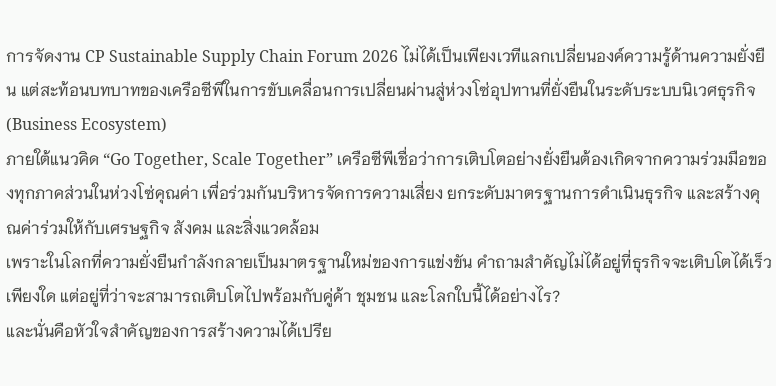การจัดงาน CP Sustainable Supply Chain Forum 2026 ไม่ได้เป็นเพียงเวทีแลกเปลี่ยนองค์ความรู้ด้านความยั่งยืน แต่สะท้อนบทบาทของเครือซีพีในการขับเคลื่อนการเปลี่ยนผ่านสู่ห่วงโซ่อุปทานที่ยั่งยืนในระดับระบบนิเวศธุรกิจ (Business Ecosystem)
ภายใต้แนวคิด “Go Together, Scale Together” เครือซีพีเชื่อว่าการเติบโตอย่างยั่งยืนต้องเกิดจากความร่วมมือของทุกภาคส่วนในห่วงโซ่คุณค่า เพื่อร่วมกันบริหารจัดการความเสี่ยง ยกระดับมาตรฐานการดำเนินธุรกิจ และสร้างคุณค่าร่วมให้กับเศรษฐกิจ สังคม และสิ่งแวดล้อม
เพราะในโลกที่ความยั่งยืนกำลังกลายเป็นมาตรฐานใหม่ของการแข่งขัน คำถามสำคัญไม่ได้อยู่ที่ธุรกิจจะเติบโตได้เร็วเพียงใด แต่อยู่ที่ว่าจะสามารถเติบโตไปพร้อมกับคู่ค้า ชุมชน และโลกใบนี้ได้อย่างไร?
และนั่นคือหัวใจสำคัญของการสร้างความได้เปรีย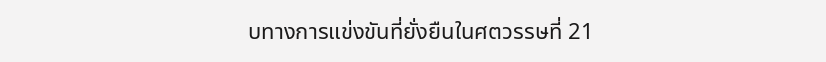บทางการแข่งขันที่ยั่งยืนในศตวรรษที่ 21